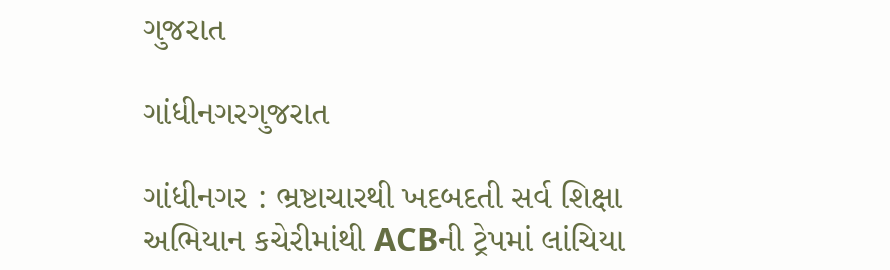ગુજરાત

ગાંધીનગરગુજરાત

ગાંધીનગર : ભ્રષ્ટાચારથી ખદબદતી સર્વ શિક્ષા અભિયાન કચેરીમાંથી ACBની ટ્રેપમાં લાંચિયા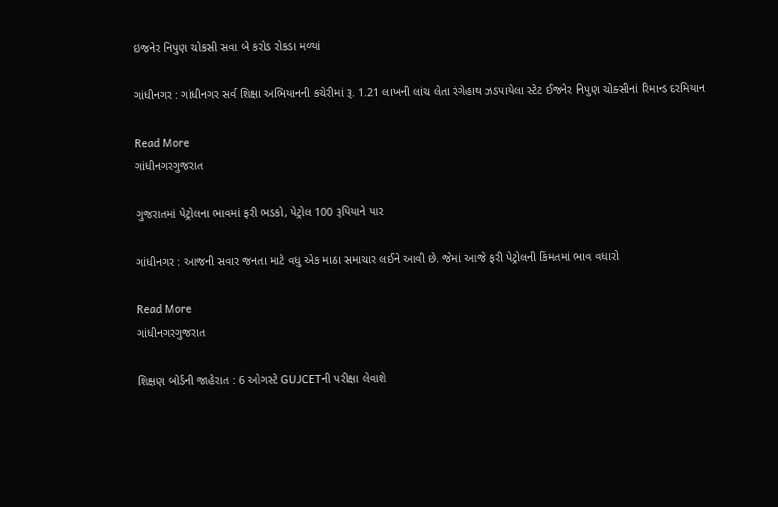ઇજનેર નિપુણ ચોકસી સવા બે કરોડ રોકડા મળ્યાં

ગાંધીનગર : ગાંધીનગર સર્વ શિક્ષા અભિયાનની કચેરીમાં રૂ. 1.21 લાખની લાંચ લેતા રંગેહાથ ઝડપાયેલા સ્ટેટ ઈજનેર નિપુણ ચોક્સીનાં રિમાન્ડ દરમિયાન

Read More
ગાંધીનગરગુજરાત

ગુજરાતમાં પેટ્રોલના ભાવમાં ફરી ભડકો, પેટ્રોલ 100 રૂપિયાને પાર

ગાંધીનગર : આજની સવાર જનતા માટે વધુ એક માઠા સમાચાર લઈને આવી છે. જેમાં આજે ફરી પેટ્રોલની કિંમતમાં ભાવ વધારો

Read More
ગાંધીનગરગુજરાત

શિક્ષણ બોર્ડની જાહેરાત : 6 ઓગસ્ટે GUJCETની પરીક્ષા લેવાશે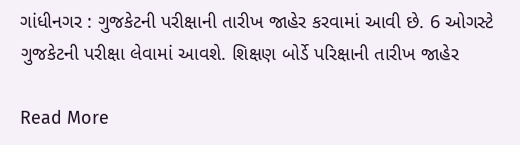ગાંધીનગર : ગુજકેટની પરીક્ષાની તારીખ જાહેર કરવામાં આવી છે. 6 ઓગસ્ટે ગુજકેટની પરીક્ષા લેવામાં આવશે. શિક્ષણ બોર્ડે પરિક્ષાની તારીખ જાહેર

Read More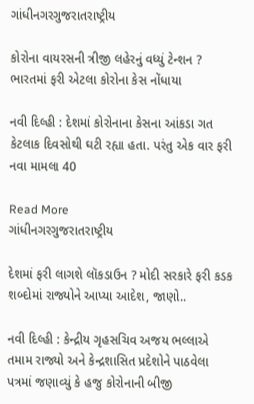ગાંધીનગરગુજરાતરાષ્ટ્રીય

કોરોના વાયરસની ત્રીજી લહેરનું વધ્યું ટેન્શન ? ભારતમાં ફરી એટલા કોરોના કેસ નોંધાયા

નવી દિલ્હી : દેશમાં કોરોનાના કેસના આંકડા ગત કેટલાક દિવસોથી ઘટી રહ્યા હતા. પરંતુ એક વાર ફરી નવા મામલા 40

Read More
ગાંધીનગરગુજરાતરાષ્ટ્રીય

દેશમાં ફરી લાગશે લૉકડાઉન ? મોદી સરકારે ફરી કડક શબ્દોમાં રાજ્યોને આપ્યા આદેશ, જાણો..

નવી દિલ્હી : કેન્દ્રીય ગૃહસચિવ અજય ભલ્લાએ તમામ રાજ્યો અને કેન્દ્રશાસિત પ્રદેશોને પાઠવેલા પત્રમાં જણાવ્યું કે હજુ કોરોનાની બીજી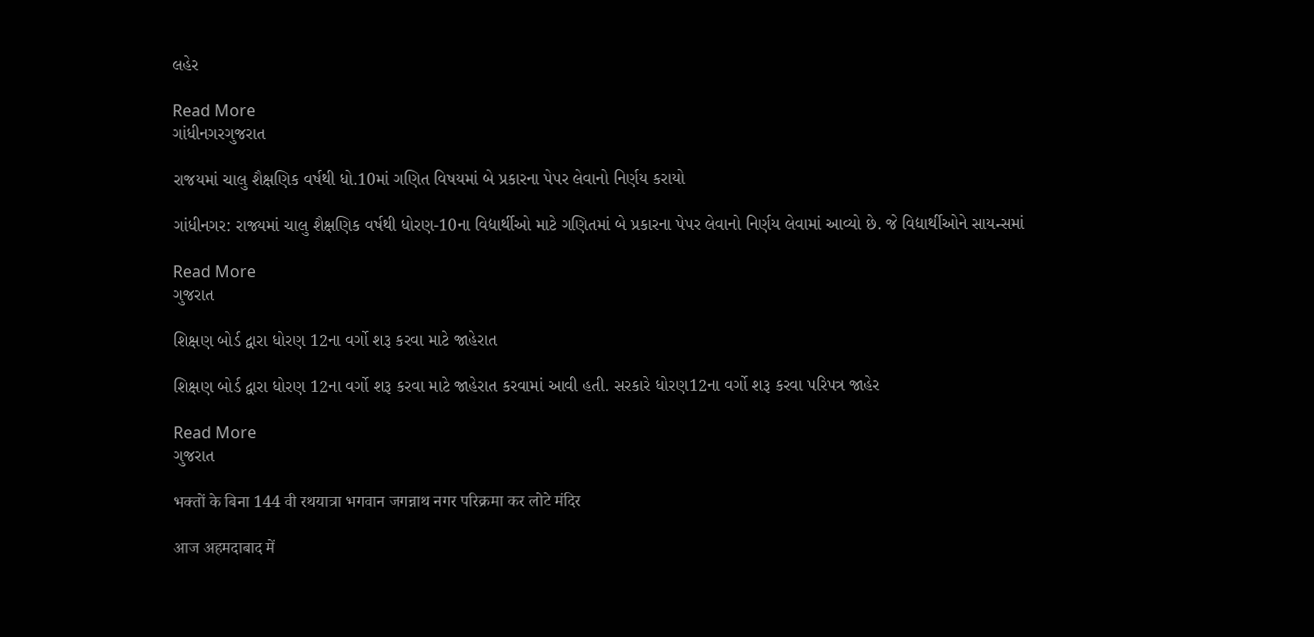લહેર

Read More
ગાંધીનગરગુજરાત

રાજયમાં ચાલુ શૈક્ષણિક વર્ષથી ધો.10માં ગણિત વિષયમાં બે પ્રકારના પેપર લેવાનો નિર્ણય કરાયો

ગાંધીનગર: રાજ્યમાં ચાલુ શૈક્ષણિક વર્ષથી ધોરણ-10ના વિદ્યાર્થીઓ માટે ગણિતમાં બે પ્રકારના પેપર લેવાનો નિર્ણય લેવામાં આવ્યો છે. જે વિદ્યાર્થીઓને સાયન્સમાં

Read More
ગુજરાત

શિક્ષણ બોર્ડ દ્વારા ધોરણ 12ના વર્ગો શરૂ કરવા માટે જાહેરાત

શિક્ષણ બોર્ડ દ્વારા ધોરણ 12ના વર્ગો શરૂ કરવા માટે જાહેરાત કરવામાં આવી હતી. સરકારે ધોરણ12ના વર્ગો શરૂ કરવા પરિપત્ર જાહેર

Read More
ગુજરાત

भक्तों के बिना 144 वी रथयात्रा भगवान जगन्नाथ नगर परिक्रमा कर लोटे मंदिर

आज अहमदाबाद में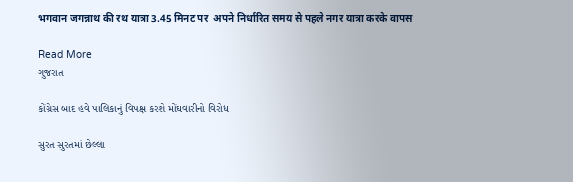भगवान जगन्नाथ की रथ यात्रा 3.45 मिनट पर  अपने निर्धारित समय से पहले नगर यात्रा करके वापस

Read More
ગુજરાત

કોંગ્રેસ બાદ હવે પાલિકાનું વિપક્ષ કરશે મોંઘવારીનો વિરોધ

સુરત સુરતમાં છેલ્લા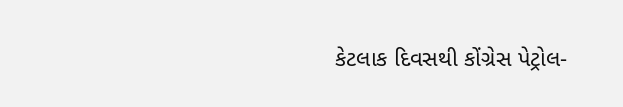કેટલાક દિવસથી કોંગ્રેસ પેટ્રોલ-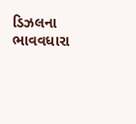ડિઝલના ભાવવધારા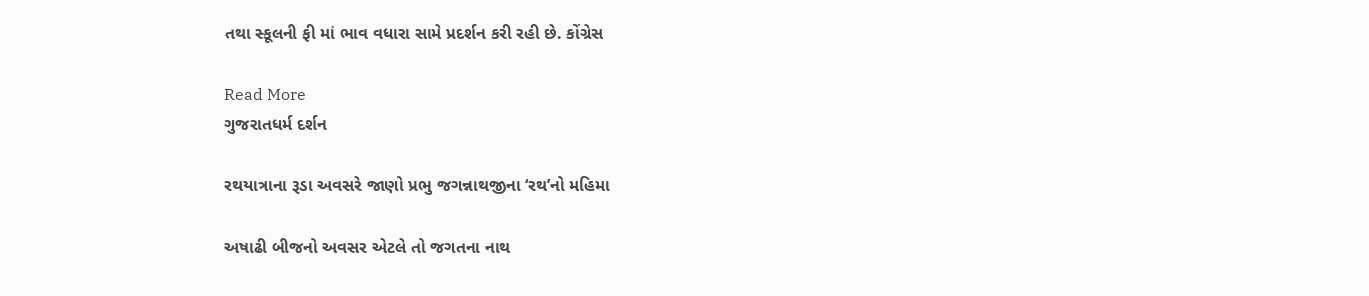તથા સ્કૂલની ફી માં ભાવ વધારા સામે પ્રદર્શન કરી રહી છે. કોંગ્રેસ

Read More
ગુજરાતધર્મ દર્શન

રથયાત્રાના રૂડા અવસરે જાણો પ્રભુ જગન્નાથજીના ‘રથ’નો મહિમા

અષાઢી બીજનો અવસર એટલે તો જગતના નાથ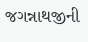જગન્નાથજીની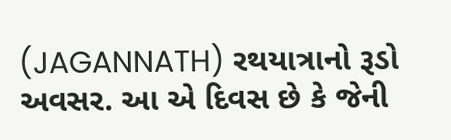(JAGANNATH) રથયાત્રાનો રૂડો અવસર. આ એ દિવસ છે કે જેની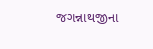જગન્નાથજીના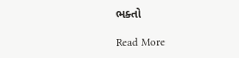ભક્તો

Read More